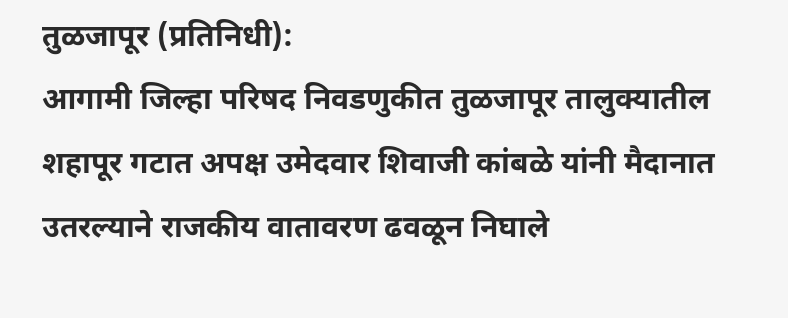तुळजापूर (प्रतिनिधी):
आगामी जिल्हा परिषद निवडणुकीत तुळजापूर तालुक्यातील शहापूर गटात अपक्ष उमेदवार शिवाजी कांबळे यांनी मैदानात उतरल्याने राजकीय वातावरण ढवळून निघाले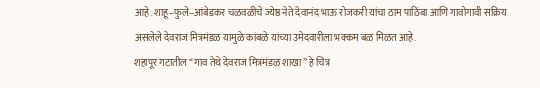आहे. शाहू–फुले–आंबेडकर चळवळीचे ज्येष्ठ नेते देवानंद भाऊ रोजकरी यांचा ठाम पाठिंबा आणि गावोगावी सक्रिय असलेले देवराज मित्रमंडळ यामुळे कांबळे यांच्या उमेदवारीला भक्कम बळ मिळत आहे.
शहापूर गटातील “गाव तेथे देवराज मित्रमंडळ शाखा” हे चित्र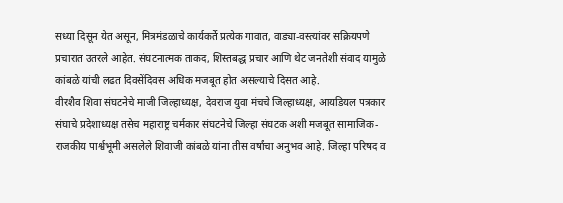सध्या दिसून येत असून, मित्रमंडळाचे कार्यकर्ते प्रत्येक गावात, वाड्या-वस्त्यांवर सक्रियपणे प्रचारात उतरले आहेत. संघटनात्मक ताकद, शिस्तबद्ध प्रचार आणि थेट जनतेशी संवाद यामुळे कांबळे यांची लढत दिवसेंदिवस अधिक मजबूत होत असल्याचे दिसत आहे.
वीरशैव शिवा संघटनेचे माजी जिल्हाध्यक्ष, देवराज युवा मंचचे जिल्हाध्यक्ष, आयडियल पत्रकार संघाचे प्रदेशाध्यक्ष तसेच महाराष्ट्र चर्मकार संघटनेचे जिल्हा संघटक अशी मजबूत सामाजिक-राजकीय पार्श्वभूमी असलेले शिवाजी कांबळे यांना तीस वर्षांचा अनुभव आहे. जिल्हा परिषद व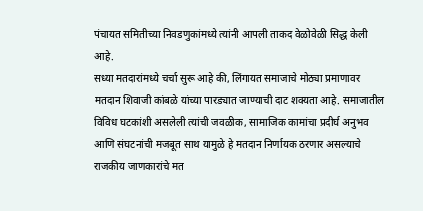पंचायत समितीच्या निवडणुकांमध्ये त्यांनी आपली ताकद वेळोवेळी सिद्ध केली आहे.
सध्या मतदारांमध्ये चर्चा सुरू आहे की, लिंगायत समाजाचे मोठ्या प्रमाणावर मतदान शिवाजी कांबळे यांच्या पारड्यात जाण्याची दाट शक्यता आहे. समाजातील विविध घटकांशी असलेली त्यांची जवळीक, सामाजिक कामांचा प्रदीर्घ अनुभव आणि संघटनांची मजबूत साथ यामुळे हे मतदान निर्णायक ठरणार असल्याचे राजकीय जाणकारांचे मत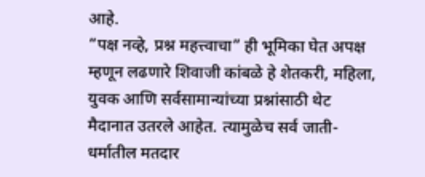आहे.
“पक्ष नव्हे, प्रश्न महत्त्वाचा” ही भूमिका घेत अपक्ष म्हणून लढणारे शिवाजी कांबळे हे शेतकरी, महिला, युवक आणि सर्वसामान्यांच्या प्रश्नांसाठी थेट मैदानात उतरले आहेत. त्यामुळेच सर्व जाती-धर्मातील मतदार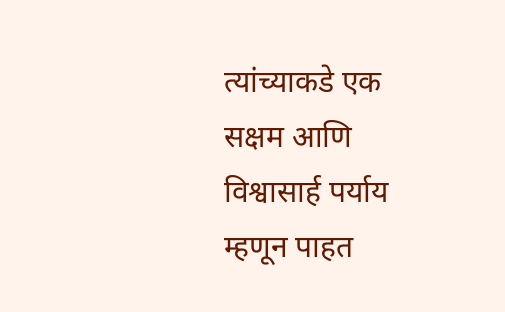त्यांच्याकडे एक सक्षम आणि विश्वासार्ह पर्याय म्हणून पाहत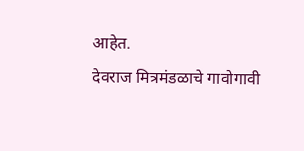आहेत.
देवराज मित्रमंडळाचे गावोगावी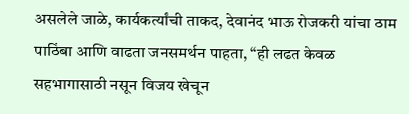असलेले जाळे, कार्यकर्त्यांची ताकद, देवानंद भाऊ रोजकरी यांचा ठाम पाठिंबा आणि वाढता जनसमर्थन पाहता, “ही लढत केवळ सहभागासाठी नसून विजय खेचून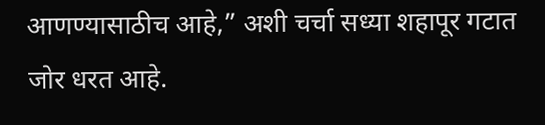आणण्यासाठीच आहे,” अशी चर्चा सध्या शहापूर गटात जोर धरत आहे.